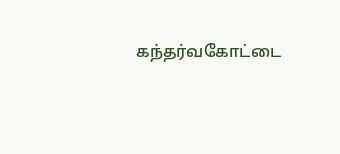கந்தர்வகோட்டை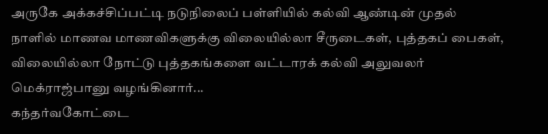அருகே அக்கச்சிப்பட்டி நடுநிலைப் பள்ளியில் கல்வி ஆண்டின் முதல் நாளில் மாணவ மாணவிகளுக்கு விலையில்லா சீருடைகள், புத்தகப் பைகள், விலையில்லா நோட்டு புத்தகங்களை வட்டாரக் கல்வி அலுவலர் மெக்ராஜ்பானு வழங்கினார்...
கந்தர்வகோட்டை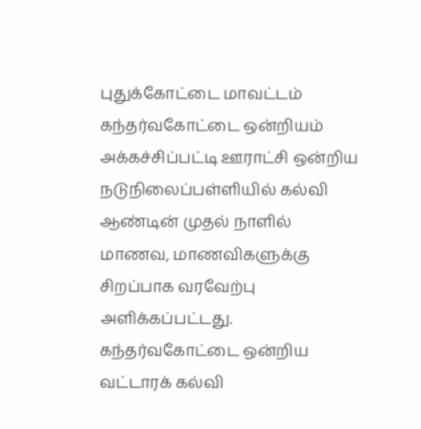புதுக்கோட்டை மாவட்டம் கந்தர்வகோட்டை ஒன்றியம் அக்கச்சிப்பட்டி ஊராட்சி ஒன்றிய நடுநிலைப்பள்ளியில் கல்வி ஆண்டின் முதல் நாளில் மாணவ, மாணவிகளுக்கு சிறப்பாக வரவேற்பு அளிக்கப்பட்டது. கந்தர்வகோட்டை ஒன்றிய வட்டாரக் கல்வி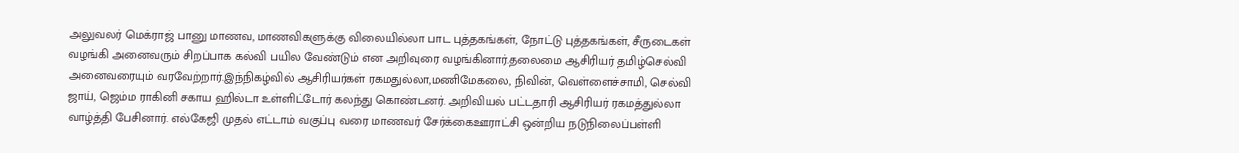அலுவலர் மெக்ராஜ் பானு மாணவ, மாணவிகளுக்கு விலையில்லா பாட புத்தகங்கள், நோட்டு புத்தகங்கள், சீருடைகள் வழங்கி அனைவரும் சிறப்பாக கல்வி பயில வேண்டும் என அறிவுரை வழங்கினார்.தலைமை ஆசிரியர் தமிழ்செல்வி அனைவரையும் வரவேற்றார்.இந்நிகழ்வில் ஆசிரியர்கள் ரகமதுல்லா,மணிமேகலை, நிவின், வெள்ளைச்சாமி, செல்வி ஜாய், ஜெம்ம ராகினி சகாய ஹில்டா உள்ளிட்டோர் கலந்து கொண்டனர். அறிவியல் பட்டதாரி ஆசிரியர் ரகமத்துல்லா வாழ்த்தி பேசினார். எல்கேஜி முதல் எட்டாம் வகுப்பு வரை மாணவர் சேர்க்கைஊராட்சி ஒன்றிய நடுநிலைப்பள்ளி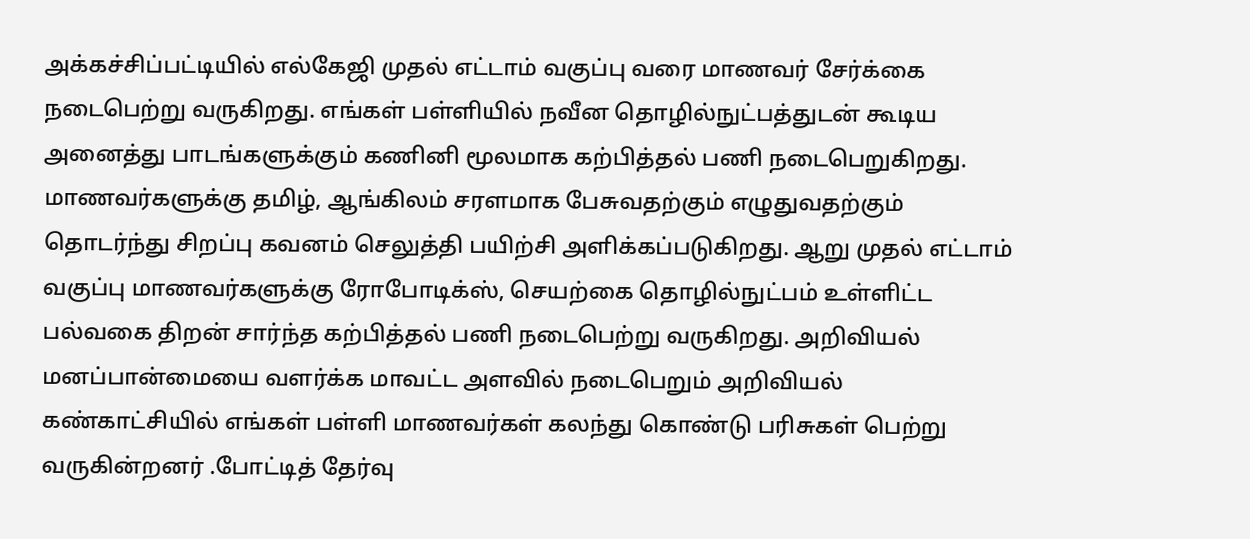அக்கச்சிப்பட்டியில் எல்கேஜி முதல் எட்டாம் வகுப்பு வரை மாணவர் சேர்க்கை நடைபெற்று வருகிறது. எங்கள் பள்ளியில் நவீன தொழில்நுட்பத்துடன் கூடிய அனைத்து பாடங்களுக்கும் கணினி மூலமாக கற்பித்தல் பணி நடைபெறுகிறது. மாணவர்களுக்கு தமிழ், ஆங்கிலம் சரளமாக பேசுவதற்கும் எழுதுவதற்கும் தொடர்ந்து சிறப்பு கவனம் செலுத்தி பயிற்சி அளிக்கப்படுகிறது. ஆறு முதல் எட்டாம் வகுப்பு மாணவர்களுக்கு ரோபோடிக்ஸ், செயற்கை தொழில்நுட்பம் உள்ளிட்ட பல்வகை திறன் சார்ந்த கற்பித்தல் பணி நடைபெற்று வருகிறது. அறிவியல் மனப்பான்மையை வளர்க்க மாவட்ட அளவில் நடைபெறும் அறிவியல் கண்காட்சியில் எங்கள் பள்ளி மாணவர்கள் கலந்து கொண்டு பரிசுகள் பெற்று வருகின்றனர் .போட்டித் தேர்வு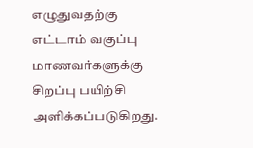எழுதுவதற்கு எட்டாம் வகுப்பு மாணவர்களுக்கு சிறப்பு பயிற்சி அளிக்கப்படுகிறது.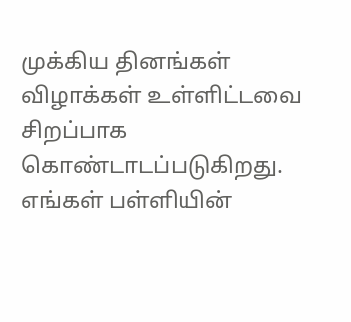முக்கிய தினங்கள் விழாக்கள் உள்ளிட்டவை சிறப்பாக கொண்டாடப்படுகிறது. எங்கள் பள்ளியின்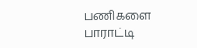பணிகளை பாராட்டி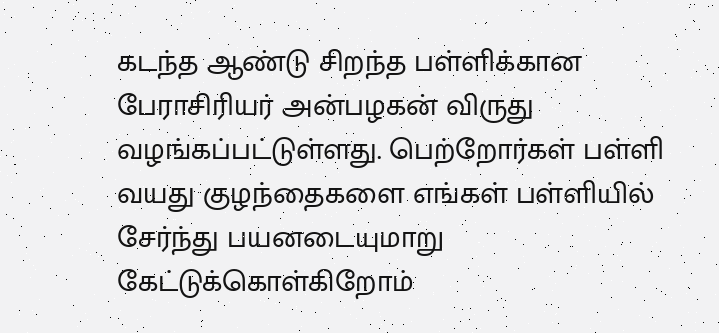கடந்த ஆண்டு சிறந்த பள்ளிக்கான பேராசிரியர் அன்பழகன் விருது வழங்கப்பட்டுள்ளது. பெற்றோர்கள் பள்ளி வயது குழந்தைகளை எங்கள் பள்ளியில் சேர்ந்து பயனடையுமாறு கேட்டுக்கொள்கிறோம்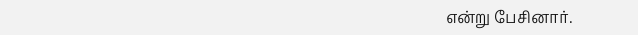என்று பேசினார்.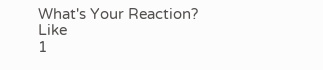What's Your Reaction?
Like
1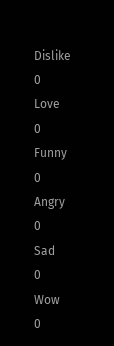Dislike
0
Love
0
Funny
0
Angry
0
Sad
0
Wow
0